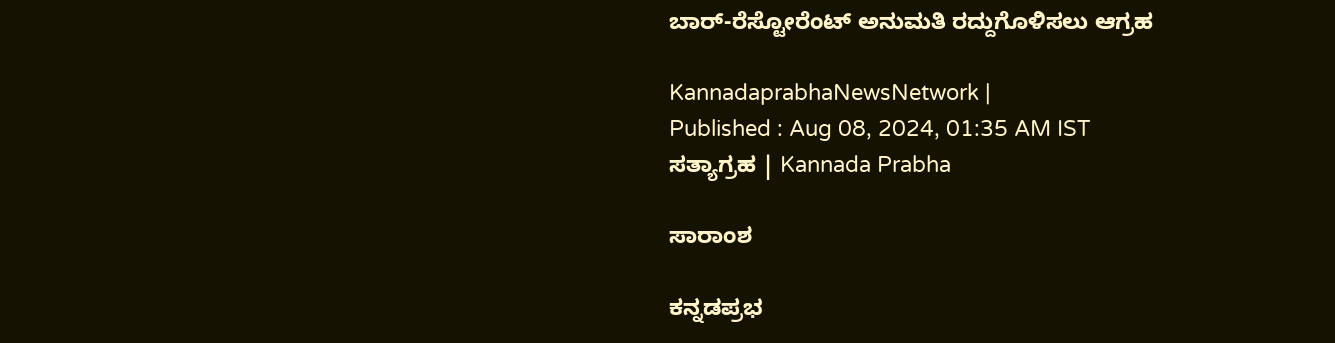ಬಾರ್‌-ರೆಸ್ಟೋರೆಂಟ್‌ ಅನುಮತಿ ರದ್ದುಗೊಳಿಸಲು ಆಗ್ರಹ

KannadaprabhaNewsNetwork |
Published : Aug 08, 2024, 01:35 AM IST
ಸತ್ಯಾಗ್ರಹ | Kannada Prabha

ಸಾರಾಂಶ

ಕನ್ನಡಪ್ರಭ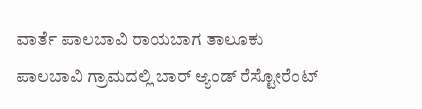ವಾರ್ತೆ ಪಾಲಬಾವಿ ರಾಯಬಾಗ ತಾಲೂಕು ಪಾಲಬಾವಿ ಗ್ರಾಮದಲ್ಲಿ ಬಾರ್ ಆ್ಯಂಡ್ ರೆಸ್ಟೋರೆಂಟ್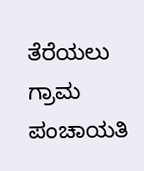ತೆರೆಯಲು ಗ್ರಾಮ ಪಂಚಾಯತಿ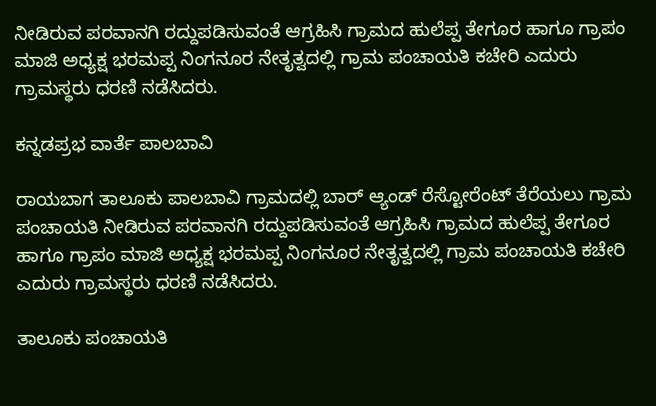ನೀಡಿರುವ ಪರವಾನಗಿ ರದ್ದುಪಡಿಸುವಂತೆ ಆಗ್ರಹಿಸಿ ಗ್ರಾಮದ ಹುಲೆಪ್ಪ ತೇಗೂರ ಹಾಗೂ ಗ್ರಾಪಂ ಮಾಜಿ ಅಧ್ಯಕ್ಷ ಭರಮಪ್ಪ ನಿಂಗನೂರ ನೇತೃತ್ವದಲ್ಲಿ ಗ್ರಾಮ ಪಂಚಾಯತಿ ಕಚೇರಿ ಎದುರು ಗ್ರಾಮಸ್ಥರು ಧರಣಿ ನಡೆಸಿದರು.

ಕನ್ನಡಪ್ರಭ ವಾರ್ತೆ ಪಾಲಬಾವಿ

ರಾಯಬಾಗ ತಾಲೂಕು ಪಾಲಬಾವಿ ಗ್ರಾಮದಲ್ಲಿ ಬಾರ್ ಆ್ಯಂಡ್ ರೆಸ್ಟೋರೆಂಟ್ ತೆರೆಯಲು ಗ್ರಾಮ ಪಂಚಾಯತಿ ನೀಡಿರುವ ಪರವಾನಗಿ ರದ್ದುಪಡಿಸುವಂತೆ ಆಗ್ರಹಿಸಿ ಗ್ರಾಮದ ಹುಲೆಪ್ಪ ತೇಗೂರ ಹಾಗೂ ಗ್ರಾಪಂ ಮಾಜಿ ಅಧ್ಯಕ್ಷ ಭರಮಪ್ಪ ನಿಂಗನೂರ ನೇತೃತ್ವದಲ್ಲಿ ಗ್ರಾಮ ಪಂಚಾಯತಿ ಕಚೇರಿ ಎದುರು ಗ್ರಾಮಸ್ಥರು ಧರಣಿ ನಡೆಸಿದರು.

ತಾಲೂಕು ಪಂಚಾಯತಿ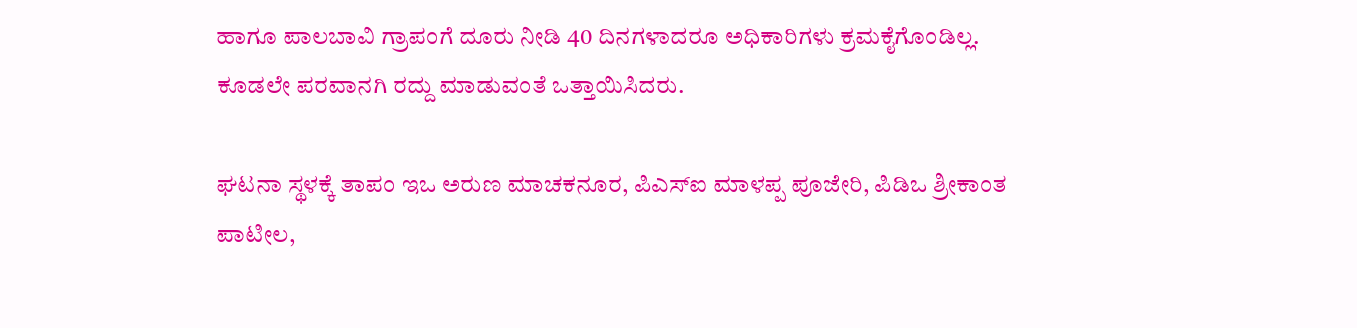ಹಾಗೂ ಪಾಲಬಾವಿ ಗ್ರಾಪಂಗೆ ದೂರು ನೀಡಿ 40 ದಿನಗಳಾದರೂ ಅಧಿಕಾರಿಗಳು ಕ್ರಮಕೈಗೊಂಡಿಲ್ಲ. ಕೂಡಲೇ ಪರವಾನಗಿ ರದ್ದು ಮಾಡುವಂತೆ ಒತ್ತಾಯಿಸಿದರು.

ಘಟನಾ ಸ್ಥಳಕ್ಕೆ ತಾಪಂ ಇಒ ಅರುಣ ಮಾಚಕನೂರ, ಪಿಎಸ್ಐ ಮಾಳಪ್ಪ ಪೂಜೇರಿ, ಪಿಡಿಒ ಶ್ರೀಕಾಂತ ಪಾಟೀಲ,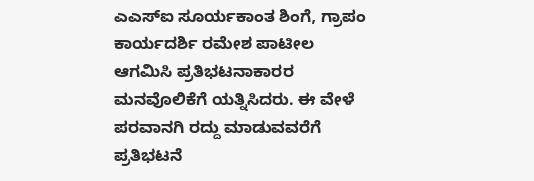ಎಎಸ್ಐ ಸೂರ್ಯಕಾಂತ ಶಿಂಗೆ, ಗ್ರಾಪಂ ಕಾರ್ಯದರ್ಶಿ ರಮೇಶ ಪಾಟೀಲ ಆಗಮಿಸಿ ಪ್ರತಿಭಟನಾಕಾರರ ಮನವೊಲಿಕೆಗೆ ಯತ್ನಿಸಿದರು. ಈ ವೇಳೆ ಪರವಾನಗಿ ರದ್ದು ಮಾಡುವವರೆಗೆ ಪ್ರತಿಭಟನೆ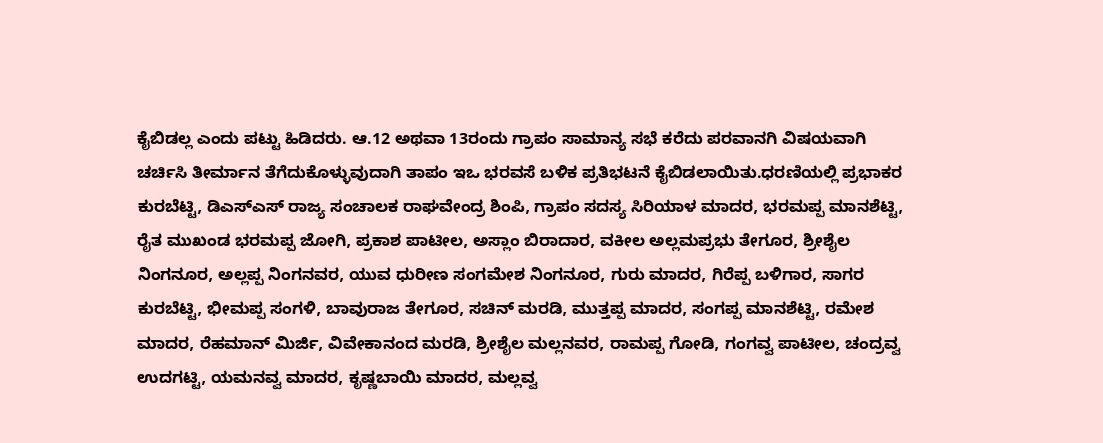ಕೈಬಿಡಲ್ಲ ಎಂದು ಪಟ್ಟು ಹಿಡಿದರು. ಆ.12 ಅಥವಾ 13ರಂದು ಗ್ರಾಪಂ ಸಾಮಾನ್ಯ ಸಭೆ ಕರೆದು ಪರವಾನಗಿ ವಿಷಯವಾಗಿ ಚರ್ಚಿಸಿ ತೀರ್ಮಾನ ತೆಗೆದುಕೊಳ್ಳುವುದಾಗಿ ತಾಪಂ ಇಒ ಭರವಸೆ ಬಳಿಕ ಪ್ರತಿಭಟನೆ ಕೈಬಿಡಲಾಯಿತು.ಧರಣಿಯಲ್ಲಿ ಪ್ರಭಾಕರ ಕುರಬೆಟ್ಟಿ, ಡಿಎಸ್‌ಎಸ್‌ ರಾಜ್ಯ ಸಂಚಾಲಕ ರಾಘವೇಂದ್ರ ಶಿಂಪಿ, ಗ್ರಾಪಂ ಸದಸ್ಯ ಸಿರಿಯಾಳ ಮಾದರ, ಭರಮಪ್ಪ ಮಾನಶೆಟ್ಟಿ, ರೈತ ಮುಖಂಡ ಭರಮಪ್ಪ ಜೋಗಿ, ಪ್ರಕಾಶ ಪಾಟೀಲ, ಅಸ್ಲಾಂ ಬಿರಾದಾರ, ವಕೀಲ ಅಲ್ಲಮಪ್ರಭು ತೇಗೂರ, ಶ್ರೀಶೈಲ ನಿಂಗನೂರ, ಅಲ್ಲಪ್ಪ ನಿಂಗನವರ, ಯುವ ಧುರೀಣ ಸಂಗಮೇಶ ನಿಂಗನೂರ, ಗುರು ಮಾದರ, ಗಿರೆಪ್ಪ ಬಳಿಗಾರ, ಸಾಗರ ಕುರಬೆಟ್ಟಿ, ಭೀಮಪ್ಪ ಸಂಗಳಿ, ಬಾವುರಾಜ ತೇಗೂರ, ಸಚಿನ್ ಮರಡಿ, ಮುತ್ತಪ್ಪ ಮಾದರ, ಸಂಗಪ್ಪ ಮಾನಶೆಟ್ಟಿ, ರಮೇಶ ಮಾದರ, ರೆಹಮಾನ್ ಮಿರ್ಜಿ, ವಿವೇಕಾನಂದ ಮರಡಿ, ಶ್ರೀಶೈಲ ಮಲ್ಲನವರ, ರಾಮಪ್ಪ ಗೋಡಿ, ಗಂಗವ್ವ ಪಾಟೀಲ, ಚಂದ್ರವ್ವ ಉದಗಟ್ಟಿ, ಯಮನವ್ವ ಮಾದರ, ಕೃಷ್ಣಬಾಯಿ ಮಾದರ, ಮಲ್ಲವ್ವ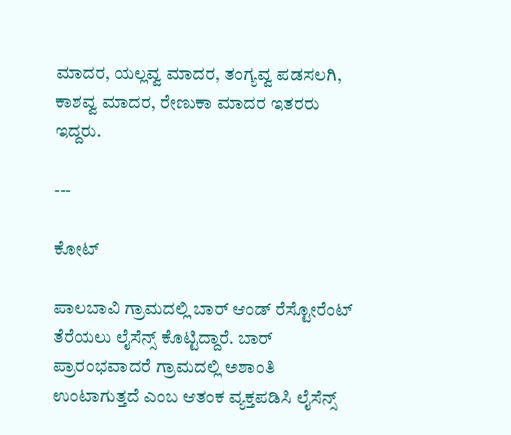ಮಾದರ, ಯಲ್ಲವ್ವ ಮಾದರ, ತಂಗ್ಯವ್ವ ಪಡಸಲಗಿ, ಕಾಶವ್ವ ಮಾದರ, ರೇಣುಕಾ ಮಾದರ ಇತರರು ಇದ್ದರು.

---

ಕೋಟ್‌

ಪಾಲಬಾವಿ ಗ್ರಾಮದಲ್ಲಿ ಬಾರ್ ಆಂಡ್ ರೆಸ್ಟೋರೆಂಟ್ ತೆರೆಯಲು ಲೈಸೆನ್ಸ್‌ ಕೊಟ್ಟಿದ್ದಾರೆ. ಬಾರ್ ಪ್ರಾರಂಭವಾದರೆ ಗ್ರಾಮದಲ್ಲಿ ಅಶಾಂತಿ ಉಂಟಾಗುತ್ತದೆ ಎಂಬ ಆತಂಕ ವ್ಯಕ್ತಪಡಿಸಿ ಲೈಸೆನ್ಸ್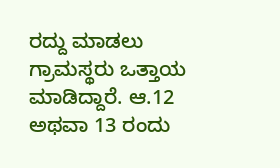ರದ್ದು ಮಾಡಲು ಗ್ರಾಮಸ್ಥರು ಒತ್ತಾಯ ಮಾಡಿದ್ದಾರೆ. ಆ.12 ಅಥವಾ 13 ರಂದು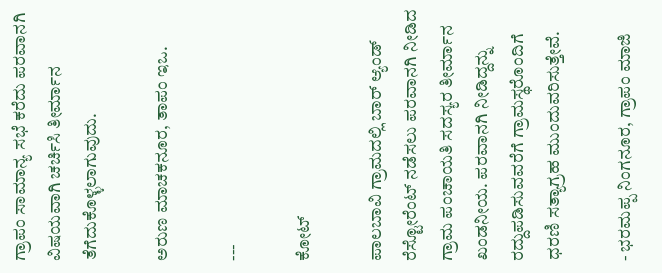ಗ್ರಾಪಂ ಸಾಮಾನ್ಯ ಸಭೆ ಕರೆದು ಪರವಾನಗಿ ವಿಷಯವಾಗಿ ಚರ್ಚಿಸಿ ತೀರ್ಮಾನ ತೆಗೆದುಕೊಳ್ಳಲಾಗುವುದು.

ಅರುಣ ಮಾಚಕನೂರ, ತಾಪಂ ಇಒ.

---

ಕೋಟ್‌

ಪಾಲಬಾವಿ ಗ್ರಾಮದಲ್ಲಿ ಬಾರ್ ಆ್ಯಂಡ್ ರೆಸ್ಟೋರೆಂಟ್ ನಡೆಸಲು ಪರವಾನಗಿ ನೀಡಿದ ಗ್ರಾಮ ಪಂಚಾಯತಿ ಸದಸ್ಯರ ತೀರ್ಮಾನ ಖಂಡನೀಯ. ಪರವಾನಗಿ ನೀಡಿದ್ದನ್ನು ರದ್ದುಪಡಿಸುವವರೆಗೆ ಗ್ರಾಮಸ್ಥರೊಂದಿಗೆ ಧರಣಿ ಸತ್ಯಾಗ್ರಹ ಮುಂದುವರಿಸುತ್ತೇವೆ.

- ಭರಮಪ್ಪ ನಿಂಗನೂರ, ಗ್ರಾಪಂ ಮಾಜಿ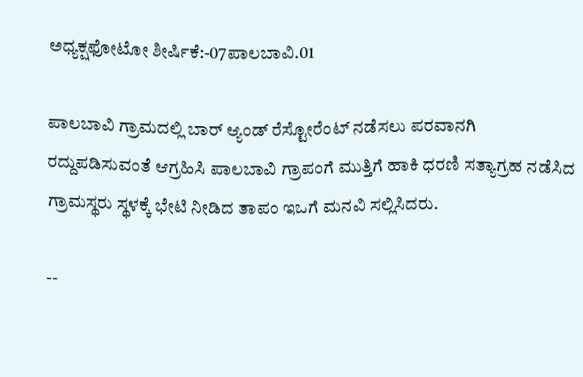ಅಧ್ಯಕ್ಷಫೋಟೋ ಶೀರ್ಷಿಕೆ:-07ಪಾಲಬಾವಿ.01

ಪಾಲಬಾವಿ ಗ್ರಾಮದಲ್ಲಿ ಬಾರ್ ಆ್ಯಂಡ್ ರೆಸ್ಟೋರೆಂಟ್ ನಡೆಸಲು ಪರವಾನಗಿ ರದ್ದುಪಡಿಸುವಂತೆ ಆಗ್ರಹಿಸಿ ಪಾಲಬಾವಿ ಗ್ರಾಪಂಗೆ ಮುತ್ತಿಗೆ ಹಾಕಿ ಧರಣಿ ಸತ್ಯಾಗ್ರಹ ನಡೆಸಿದ ಗ್ರಾಮಸ್ಥರು ಸ್ಥಳಕ್ಕೆ ಭೇಟಿ ನೀಡಿದ ತಾಪಂ ಇಒಗೆ ಮನವಿ ಸಲ್ಲಿಸಿದರು.

--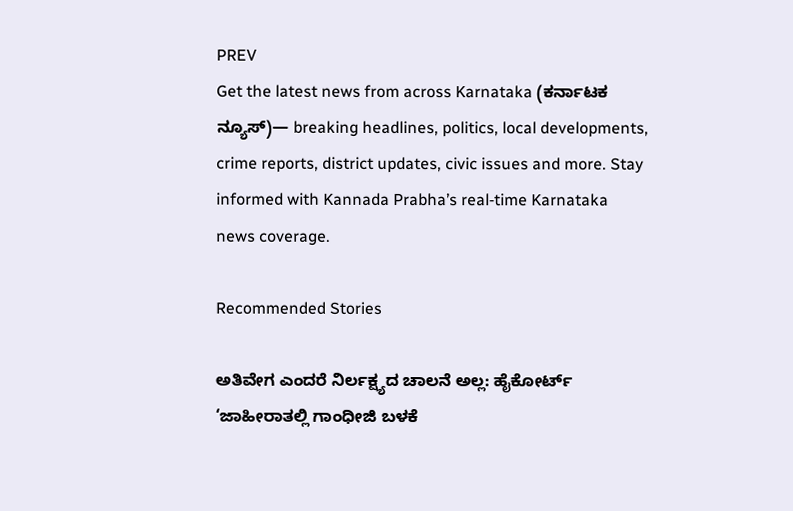PREV
Get the latest news from across Karnataka (ಕರ್ನಾಟಕ ನ್ಯೂಸ್)— breaking headlines, politics, local developments, crime reports, district updates, civic issues and more. Stay informed with Kannada Prabha’s real‑time Karnataka news coverage.

Recommended Stories

ಅತಿವೇಗ ಎಂದರೆ ನಿರ್ಲಕ್ಷ್ಯದ ಚಾಲನೆ ಅಲ್ಲ: ಹೈಕೋರ್ಟ್‌
‘ಜಾಹೀರಾತಲ್ಲಿ ಗಾಂಧೀಜಿ ಬಳಕೆ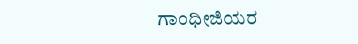ಗಾಂಧೀಜಿಯರ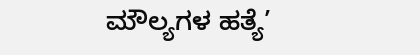ಮೌಲ್ಯಗಳ ಹತ್ಯೆ’